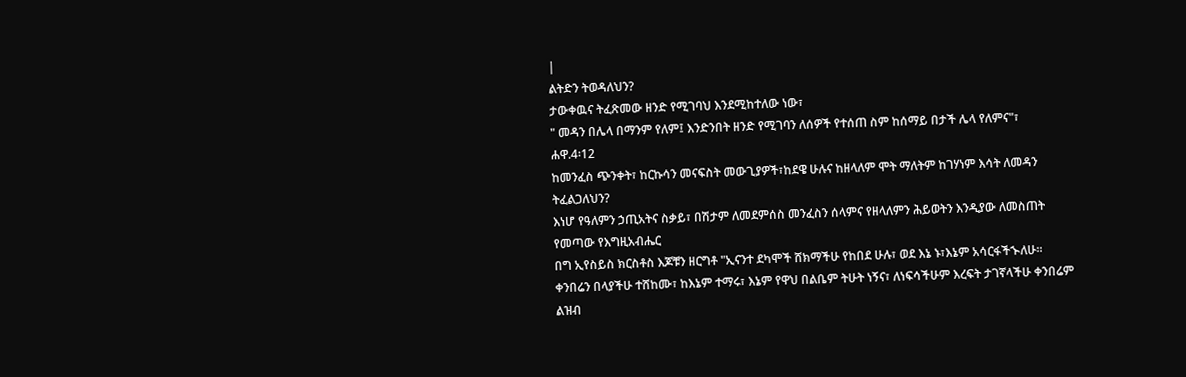|
ልትድን ትወዳለህን?
ታውቀዉና ትፈጽመው ዘንድ የሚገባህ እንደሚከተለው ነው፣
" መዳን በሌላ በማንም የለም፤ እንድንበት ዘንድ የሚገባን ለሰዎች የተሰጠ ስም ከሰማይ በታች ሌላ የለምና"፣
ሐዋ.4፡12
ከመንፈስ ጭንቀት፣ ከርኩሳን መናፍስት መውጊያዎች፣ከደዌ ሁሉና ከዘላለም ሞት ማለትም ከገሃነም እሳት ለመዳን ትፈልጋለህን?
እነሆ የዓለምን ኃጢአትና ስቃይ፣ በሽታም ለመደምሰስ መንፈስን ሰላምና የዘላለምን ሕይወትን እንዲያው ለመስጠት የመጣው የእግዚአብሔር
በግ ኢየስይስ ክርስቶስ እጆቹን ዘርግቶ "ኢናንተ ደካሞች ሸክማችሁ የከበደ ሁሉ፣ ወደ እኔ ኑ፣እኔም አሳርፋችኍለሁ።
ቀንበሬን በላያችሁ ተሸከሙ፣ ከእኔም ተማሩ፣ እኔም የዋህ በልቤም ትሁት ነኝና፣ ለነፍሳችሁም እረፍት ታገኛላችሁ ቀንበሬም
ልዝብ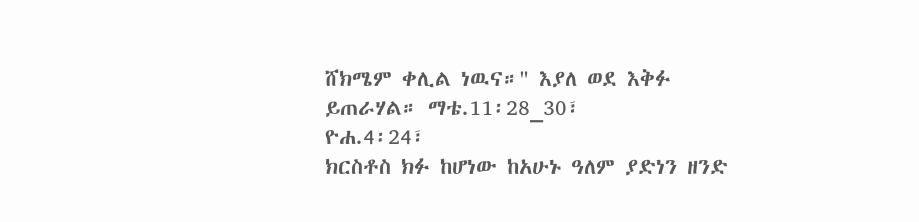ሸክሜም ቀሊል ነዉና።" እያለ ወደ እቅፉ ይጠራሃል። ማቴ.11፡28_30፣
ዮሐ.4፡24፣
ክርስቶስ ክፉ ከሆነው ከአሁኑ ዓለም ያድነን ዘንድ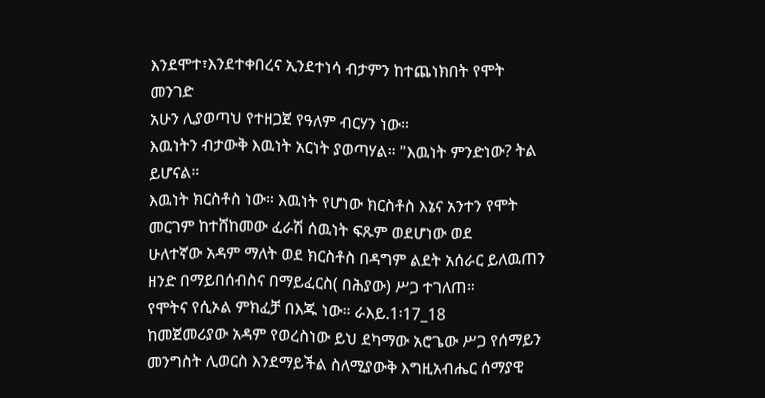እንደሞተ፣እንደተቀበረና ኢንደተነሳ ብታምን ከተጨነክበት የሞት መንገድ
አሁን ሊያወጣህ የተዘጋጀ የዓለም ብርሃን ነው።
እዉነትን ብታውቅ እዉነት አርነት ያወጣሃል። "እዉነት ምንድነው? ትል ይሆናል።
እዉነት ክርስቶስ ነው። እዉነት የሆነው ክርስቶስ እኔና አንተን የሞት መርገም ከተሸከመው ፈራሽ ሰዉነት ፍጹም ወደሆነው ወደ
ሁለተኛው አዳም ማለት ወደ ክርስቶስ በዳግም ልደት አሰራር ይለዉጠን ዘንድ በማይበሰብስና በማይፈርስ( በሕያው) ሥጋ ተገለጠ።
የሞትና የሲኦል ምክፈቻ በእጁ ነው። ራእይ.1፡17_18
ከመጀመሪያው አዳም የወረስነው ይህ ደካማው አሮጌው ሥጋ የሰማይን መንግስት ሊወርስ እንደማይችል ስለሚያውቅ እግዚአብሔር ሰማያዊ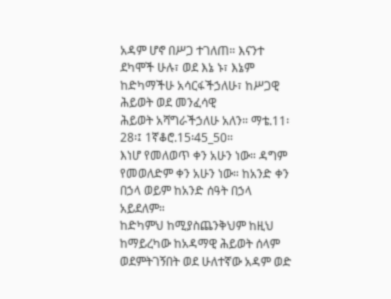አዳም ሆኖ በሥጋ ተገለጠ። እናንተ ደካሞች ሁሉ፣ ወደ እኔ ኑ፣ እኔም ከድካማችሁ አሳርፋችኃለሁ፣ ከሥጋዊ ሕይወት ወደ መንፈሳዊ
ሕይወት አሻግራችኃለሁ አለን። ማቴ.11፡28፡፤ 1ኛቆሮ.15፡45_50።
እነሆ የመለወጥ ቀን አሁን ነው። ዳግም የመወለድም ቀን አሁን ነው። ከአንድ ቀን በኃላ ወይም ከአንድ ሰዓት በኃላ አይደለም።
ከድካምህ ከሚያስጨንቅህም ከዚህ ከማይረካው ከአዳማዊ ሕይወት ሰላም ወደምትገኝበት ወደ ሁለተኛው አዳም ወድ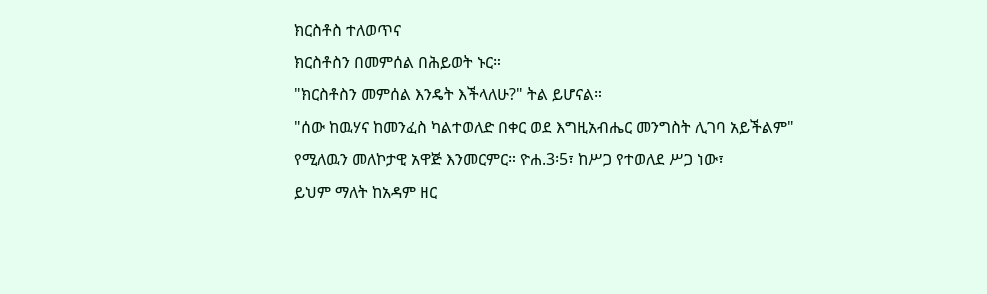ክርስቶስ ተለወጥና
ክርስቶስን በመምሰል በሕይወት ኑር።
"ክርስቶስን መምሰል እንዴት እችላለሁ?" ትል ይሆናል።
"ሰው ከዉሃና ከመንፈስ ካልተወለድ በቀር ወደ እግዚአብሔር መንግስት ሊገባ አይችልም"
የሚለዉን መለኮታዊ አዋጅ እንመርምር። ዮሐ.3፡5፣ ከሥጋ የተወለደ ሥጋ ነው፣
ይህም ማለት ከአዳም ዘር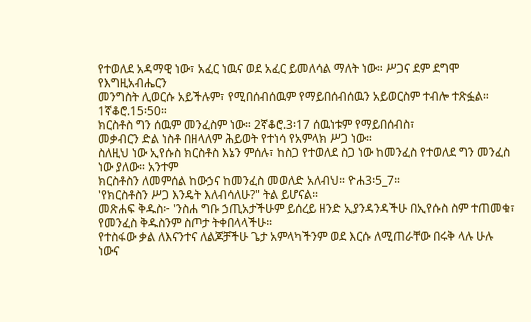የተወለደ አዳማዊ ነው፣ አፈር ነዉና ወደ አፈር ይመለሳል ማለት ነው። ሥጋና ደም ደግሞ የእግዚአብሔርን
መንግስት ሊወርሱ አይችሉም፣ የሚበሰብሰዉም የማይበሰብሰዉን አይወርስም ተብሎ ተጽፏል። 1ኛቆሮ.15፡50።
ክርስቶስ ግን ሰዉም መንፈስም ነው። 2ኛቆሮ.3፡17 ሰዉነቱም የማይበሰብስ፣
መቃብርን ድል ነስቶ በዘላለም ሕይወት የተነሳ የአምላክ ሥጋ ነው።
ስለዚህ ነው ኢየሱስ ክርስቶስ እኔን ምሰሉ፣ ከስጋ የተወለደ ስጋ ነው ከመንፈስ የተወለደ ግን መንፈስ ነው ያለው። አንተም
ክርስቶስን ለመምሰል ከውኃና ከመንፈስ መወለድ አለብህ። ዮሐ3፡5_7።
'የክርስቶስን ሥጋ እንዴት እለብሳለሁ?" ትል ይሆናል።
መጽሐፍ ቅዱስ፦ 'ንስሐ ግቡ ኃጢአታችሁም ይሰረይ ዘንድ ኢያንዳንዳችሁ በኢየሱስ ስም ተጠመቁ፣ የመንፈስ ቅዱስንም ስጦታ ትቀበላላችሁ።
የተስፋው ቃል ለእናንተና ለልጆቻችሁ ጌታ አምላካችንም ወደ እርሱ ለሚጠራቸው በሩቅ ላሉ ሁሉ ነውና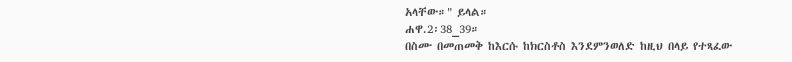አላቸው።" ይላል።
ሐዋ.2፡38_39።
በስሙ በመጠመቅ ከእርሱ ከክርስቶስ እንደምንወለድ ከዚህ በላይ የተጻፈው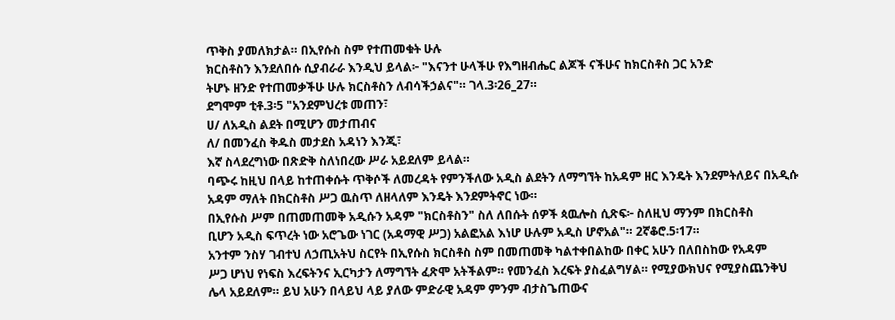ጥቅስ ያመለክታል። በኢየሱስ ስም የተጠመቁት ሁሉ
ክርስቶስን እንደለበሱ ሲያብራራ እንዲህ ይላል፦ "እናንተ ሁላችሁ የእግዘብሔር ልጆች ናችሁና ከክርስቶስ ጋር አንድ
ትሆኑ ዘንድ የተጠመቃችሁ ሁሉ ክርስቶስን ለብሳችኃልና"። ገላ.3፡26_27።
ደግሞም ቲቶ.3፡5 "አንደምህረቱ መጠን፣
ሀ/ ለአዲስ ልደት በሚሆን መታጠብና
ለ/ በመንፈስ ቅዱስ መታደስ አዳነን እንጂ፣
እኛ ስላደረግነው በጽድቅ ስለነበረው ሥራ አይደለም ይላል።
ባጭሩ ከዚህ በላይ ከተጠቀሱት ጥቅሶች ለመረዳት የምንችለው አዲስ ልደትን ለማግኘት ከአዳም ዘር እንዴት እንደምትለይና በአዲሱ
አዳም ማለት በክርስቶስ ሥጋ ዉስጥ ለዘላለም እንዴት እንደምትኖር ነው።
በኢየሱስ ሥም በጠመጠመቅ አዲሱን አዳም "ክርስቶስን" ስለ ለበሱት ሰዎች ጳዉሎስ ሲጽፍ፦ ስለዚህ ማንም በክርስቶስ
ቢሆን አዲስ ፍጥረት ነው አሮጌው ነገር (አዳማዊ ሥጋ) አልፎአል እነሆ ሁሉም አዲስ ሆኖአል"። 2ኛቆሮ.5፡17።
አንተም ንስሃ ገብተህ ለኃጢአትህ ስርየት በኢየሱስ ክርስቶስ ስም በመጠመቅ ካልተቀበልከው በቀር አሁን በለበስከው የአዳም
ሥጋ ሆነህ የነፍስ እረፍትንና ኢርካታን ለማግኘት ፈጽሞ አትችልም። የመንፈስ እረፍት ያስፈልግሃል። የሚያውክህና የሚያስጨንቅህ
ሌላ አይደለም። ይህ አሁን በላይህ ላይ ያለው ምድራዊ አዳም ምንም ብታስጌጠውና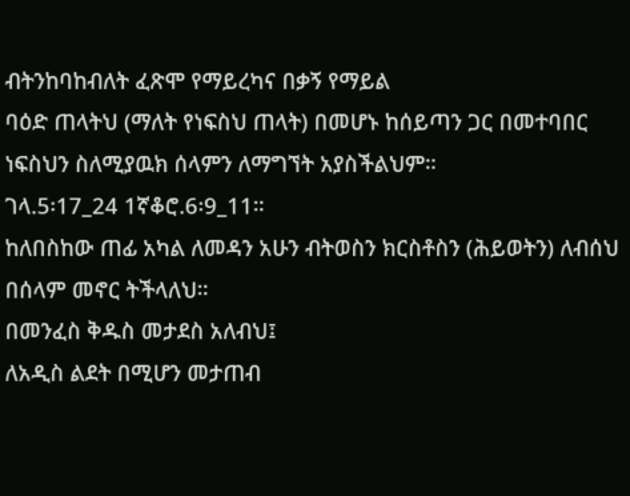ብትንከባከብለት ፈጽሞ የማይረካና በቃኝ የማይል
ባዕድ ጠላትህ (ማለት የነፍስህ ጠላት) በመሆኑ ከሰይጣን ጋር በመተባበር ነፍስህን ስለሚያዉክ ሰላምን ለማግኘት አያስችልህም።
ገላ.5፡17_24 1ኛቆሮ.6፡9_11።
ከለበስከው ጠፊ አካል ለመዳን አሁን ብትወስን ክርስቶስን (ሕይወትን) ለብሰህ በሰላም መኖር ትችላለህ።
በመንፈስ ቅዱስ መታደስ አለብህ፤
ለአዲስ ልደት በሚሆን መታጠብ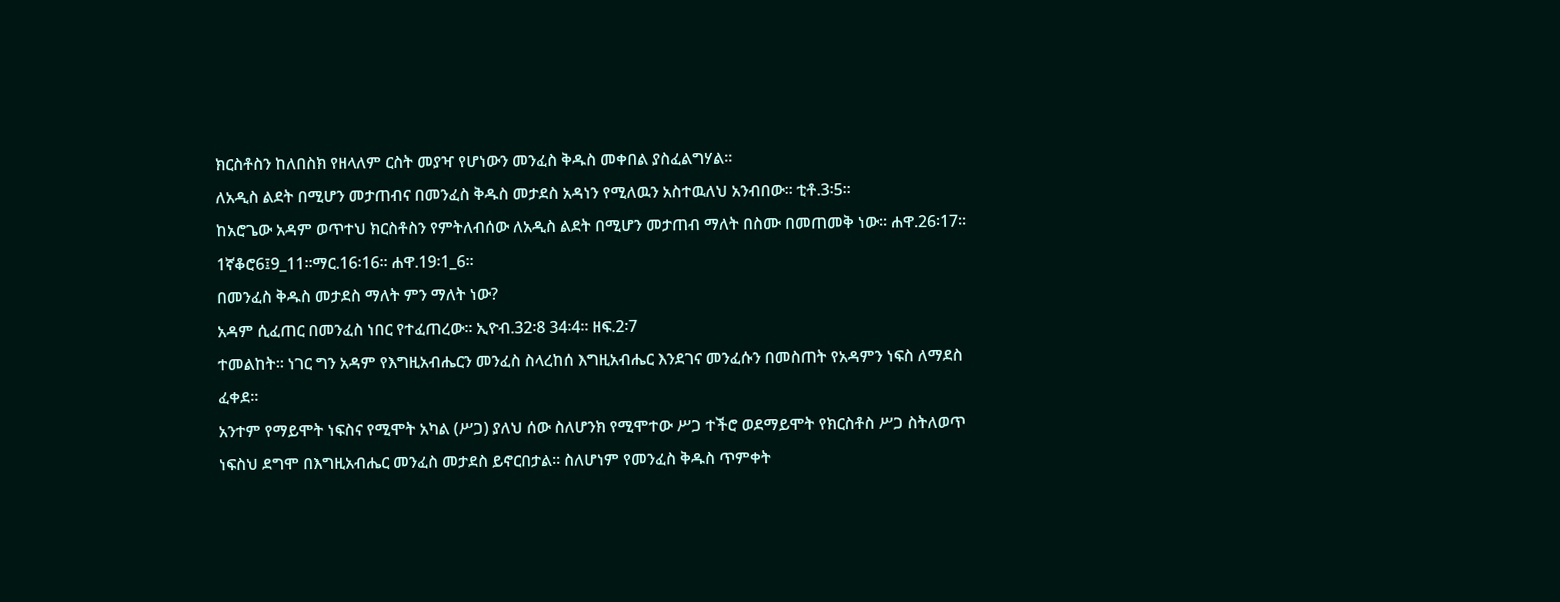ክርስቶስን ከለበስክ የዘላለም ርስት መያዣ የሆነውን መንፈስ ቅዱስ መቀበል ያስፈልግሃል።
ለአዲስ ልደት በሚሆን መታጠብና በመንፈስ ቅዱስ መታደስ አዳነን የሚለዉን አስተዉለህ አንብበው። ቲቶ.3፡5።
ከአሮጌው አዳም ወጥተህ ክርስቶስን የምትለብሰው ለአዲስ ልደት በሚሆን መታጠብ ማለት በስሙ በመጠመቅ ነው። ሐዋ.26፡17።
1ኛቆሮ6፤9_11።ማር.16፡16። ሐዋ.19፡1_6።
በመንፈስ ቅዱስ መታደስ ማለት ምን ማለት ነው?
አዳም ሲፈጠር በመንፈስ ነበር የተፈጠረው። ኢዮብ.32፡8 34፡4። ዘፍ.2፡7
ተመልከት። ነገር ግን አዳም የእግዚአብሔርን መንፈስ ስላረከሰ እግዚአብሔር እንደገና መንፈሱን በመስጠት የአዳምን ነፍስ ለማደስ
ፈቀደ።
አንተም የማይሞት ነፍስና የሚሞት አካል (ሥጋ) ያለህ ሰው ስለሆንክ የሚሞተው ሥጋ ተችሮ ወደማይሞት የክርስቶስ ሥጋ ስትለወጥ
ነፍስህ ደግሞ በእግዚአብሔር መንፈስ መታደስ ይኖርበታል። ስለሆነም የመንፈስ ቅዱስ ጥምቀት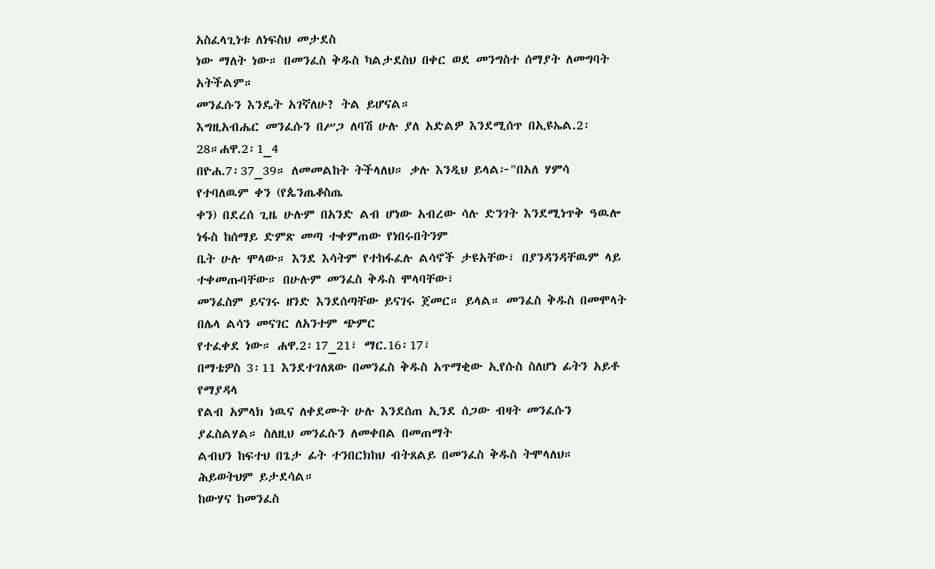አስፈላጊነቱ ለነፍስህ መታደስ
ነው ማለት ነው። በመንፈስ ቅዱስ ካልታደስህ በቀር ወደ መንግስተ ሰማያት ለመግባት አትችልም።
መንፈሱን እንዴት አገኛለሁ? ትል ይሆናል።
እግዚአብሔር መንፈሱን በሥጋ ለባሽ ሁሉ ያለ አድልዎ እንደሚሰጥ በኢዩኤል.2፡28።ሐዋ.2፡1_4
በዮሐ.7፡37_39። ለመመልከት ትችላለህ። ቃሉ እንዲህ ይላል፦"በአለ ሃምሳ የተባለዉም ቀን (የጴንጤቆስጤ
ቀን) በደረሰ ጊዜ ሁሉም በአንድ ልብ ሆነው አብረው ሳሉ ድንገት እንደሚነጥቅ ዓዉሎ ነፋስ ከሰማይ ድምጽ መጣ ተቀምጠው የነበሩበትንም
ቤት ሁሉ ሞላው። እንደ እሳትም የተከፋፈሉ ልሳኖች ታዩአቸው፣ በያንዳንዳቸዉም ላይ ተቀመጡባቸው። በሁሉም መንፈስ ቅዱስ ሞላባቸው፣
መንፈስም ይናገሩ ዘንድ እንደሰጣቸው ይናገሩ ጀመር። ይላል። መንፈስ ቅዱስ በመሞላት በሌላ ልሳን መናገር ለአንተም ጭምር
የተፈቀደ ነው። ሐዋ.2፡17_21፣ ማር.16፡17፣
በማቴዎስ 3፡11 እንደተገለጸው በመንፈስ ቅዱስ አጥማቂው ኢየሱስ ስለሆነ ፊትን አይቶ የማያዳላ
የልብ አምላክ ነዉና ለቀደሙት ሁሉ እንደሰጠ ኢንደ ሰጋው ብዛት መንፈሱን ያፈስልሃል። ስለዚህ መንፈሱን ለመቀበል በመጠማት
ልብህን ከፍተህ በጌታ ፊት ተንበርክከህ ብትጸልይ በመንፈስ ቅዱስ ትሞላለህ። ሕይወትህም ይታደሳል።
ከውሃና ከመንፈስ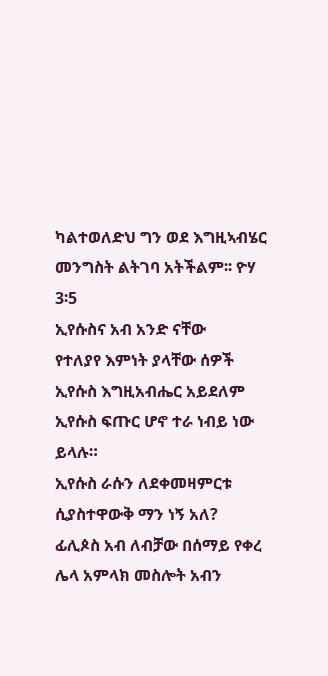ካልተወለድህ ግን ወደ እግዚኣብሄር መንግስት ልትገባ አትችልም፡፡ ዮሃ
3፡5
ኢየሱስና አብ አንድ ናቸው
የተለያየ እምነት ያላቸው ሰዎች ኢየሱስ እግዚአብሔር አይደለም ኢየሱስ ፍጡር ሆኖ ተራ ነብይ ነው ይላሉ።
ኢየሱስ ራሱን ለደቀመዛምርቱ ሲያስተዋውቅ ማን ነኝ አለ?
ፊሊጶስ አብ ለብቻው በሰማይ የቀረ ሌላ አምላክ መስሎት አብን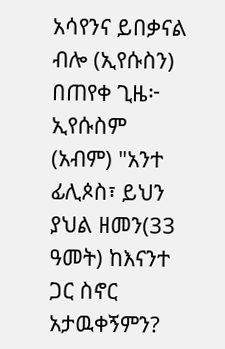አሳየንና ይበቃናል ብሎ (ኢየሱስን) በጠየቀ ጊዜ፦ ኢየሱስም
(አብም) "አንተ ፊሊጶስ፣ ይህን ያህል ዘመን(33 ዓመት) ከእናንተ ጋር ስኖር አታዉቀኝምን?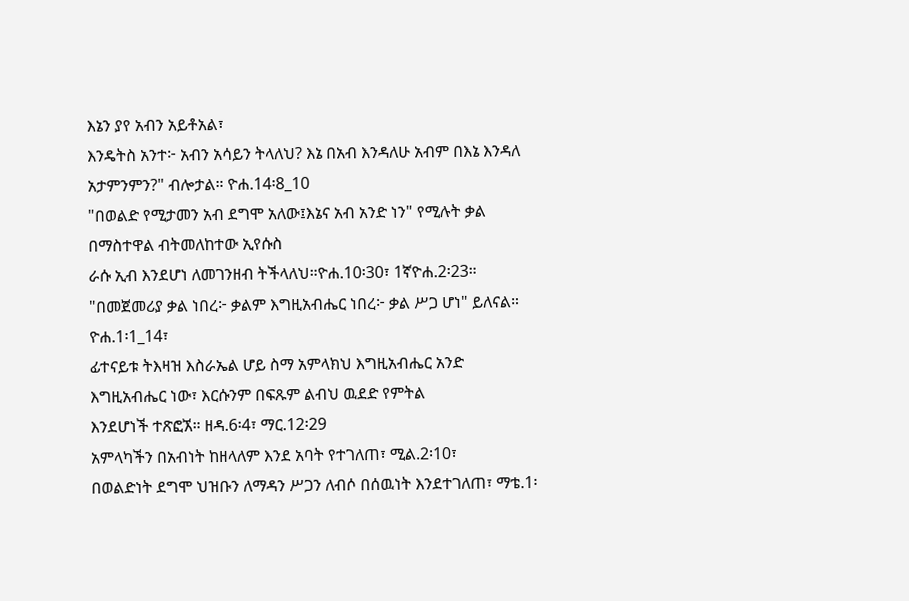እኔን ያየ አብን አይቶአል፣
እንዴትስ አንተ፦ አብን አሳይን ትላለህ? እኔ በአብ እንዳለሁ አብም በእኔ እንዳለ አታምንምን?" ብሎታል። ዮሐ.14፡8_10
"በወልድ የሚታመን አብ ደግሞ አለው፤እኔና አብ አንድ ነን" የሚሉት ቃል በማስተዋል ብትመለከተው ኢየሱስ
ራሱ ኢብ እንደሆነ ለመገንዘብ ትችላለህ።ዮሐ.10፡30፣ 1ኛዮሐ.2፡23።
"በመጀመሪያ ቃል ነበረ፦ ቃልም እግዚአብሔር ነበረ፦ ቃል ሥጋ ሆነ" ይለናል። ዮሐ.1፡1_14፣
ፊተናይቱ ትእዛዝ እስራኤል ሆይ ስማ አምላክህ እግዚአብሔር አንድ እግዚአብሔር ነው፣ እርሱንም በፍጹም ልብህ ዉደድ የምትል
እንደሆነች ተጽፎኧ። ዘዳ.6፡4፣ ማር.12፡29
አምላካችን በአብነት ከዘላለም እንደ አባት የተገለጠ፣ ሚል.2፡10፣
በወልድነት ደግሞ ህዝቡን ለማዳን ሥጋን ለብሶ በሰዉነት እንደተገለጠ፣ ማቴ.1፡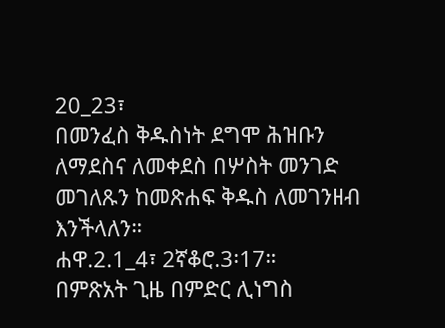20_23፣
በመንፈስ ቅዱስነት ደግሞ ሕዝቡን ለማደስና ለመቀደስ በሦስት መንገድ መገለጹን ከመጽሐፍ ቅዱስ ለመገንዘብ እንችላለን።
ሐዋ.2.1_4፣ 2ኛቆሮ.3፡17።
በምጽአት ጊዜ በምድር ሊነግስ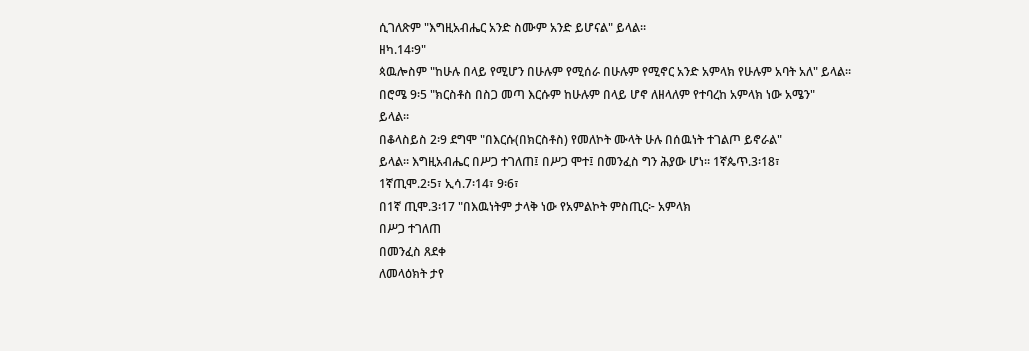ሲገለጽም "እግዚአብሔር አንድ ስሙም አንድ ይሆናል" ይላል።
ዘካ.14፡9"
ጳዉሎስም "ከሁሉ በላይ የሚሆን በሁሉም የሚሰራ በሁሉም የሚኖር አንድ አምላክ የሁሉም አባት አለ" ይላል።
በሮሜ 9፡5 "ክርስቶስ በስጋ መጣ እርሱም ከሁሉም በላይ ሆኖ ለዘላለም የተባረከ አምላክ ነው አሜን"
ይላል።
በቆላስይስ 2፡9 ደግሞ "በእርሱ(በክርስቶስ) የመለኮት ሙላት ሁሉ በሰዉነት ተገልጦ ይኖራል"
ይላል። እግዚአብሔር በሥጋ ተገለጠ፤ በሥጋ ሞተ፤ በመንፈስ ግን ሕያው ሆነ። 1ኛጴጥ.3፡18፣
1ኛጢሞ.2፡5፣ ኢሳ.7፡14፣ 9፡6፣
በ1ኛ ጢሞ.3፡17 "በእዉነትም ታላቅ ነው የአምልኮት ምስጢር፦ አምላክ
በሥጋ ተገለጠ
በመንፈስ ጸደቀ
ለመላዕክት ታየ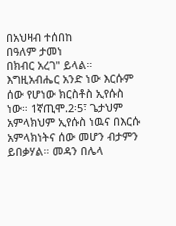በአህዛብ ተሰበከ
በዓለም ታመነ
በክብር አረገ" ይላል።
እግዚአብሔር አንድ ነው እርሱም ሰው የሆነው ክርስቶስ ኢየሱስ ነው። 1ኛጢሞ.2፡5፣ ጌታህም
አምላክህም ኢየሱስ ነዉና በእርሱ አምላክነትና ሰው መሆን ብታምን ይበቃሃል። መዳን በሌላ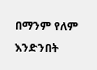በማንም የለም እንድንበት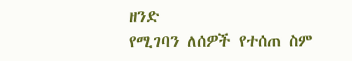ዘንድ
የሚገባን ለሰዎች የተሰጠ ስም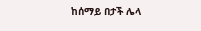ከሰማይ በታች ሌላ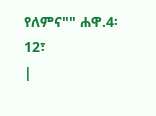የለምና"" ሐዋ.4፡12፣
|